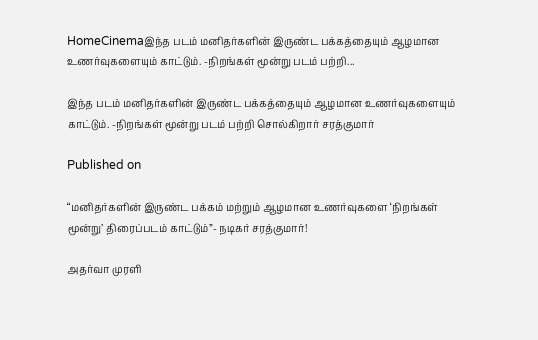HomeCinemaஇந்த படம் மனிதர்களின் இருண்ட பக்கத்தையும் ஆழமான உணர்வுகளையும் காட்டும். -நிறங்கள் மூன்று படம் பற்றி...

இந்த படம் மனிதர்களின் இருண்ட பக்கத்தையும் ஆழமான உணர்வுகளையும் காட்டும். -நிறங்கள் மூன்று படம் பற்றி சொல்கிறார் சரத்குமார்

Published on

“மனிதர்களின் இருண்ட பக்கம் மற்றும் ஆழமான உணர்வுகளை ‘நிறங்கள் மூன்று’ திரைப்படம் காட்டும்”- நடிகர் சரத்குமார்!

அதர்வா முரளி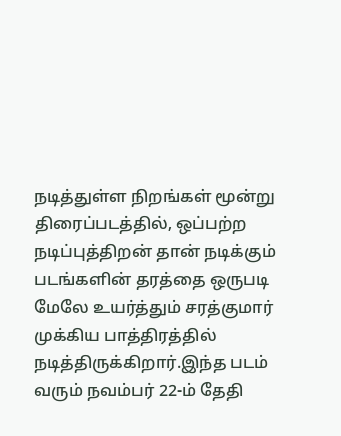நடித்துள்ள நிறங்கள் மூன்று திரைப்படத்தில், ஒப்பற்ற நடிப்புத்திறன் தான் நடிக்கும் படங்களின் தரத்தை ஒருபடி மேலே உயர்த்தும் சரத்குமார் முக்கிய பாத்திரத்தில் நடித்திருக்கிறார்.இந்த படம் வரும் நவம்பர் 22-ம் தேதி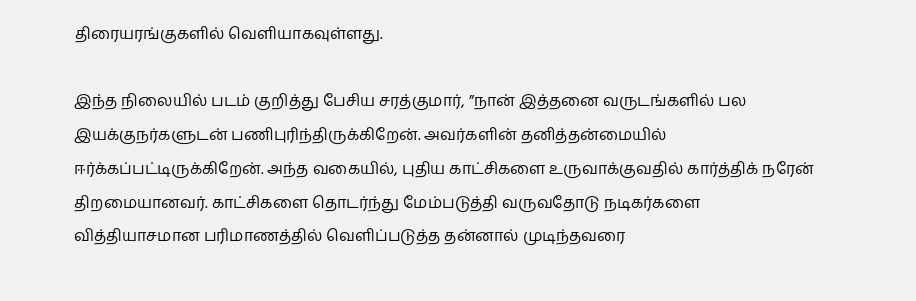திரையரங்குகளில் வெளியாகவுள்ளது.

இந்த நிலையில் படம் குறித்து பேசிய சரத்குமார், ”நான் இத்தனை வருடங்களில் பல இயக்குநர்களுடன் பணிபுரிந்திருக்கிறேன். அவர்களின் தனித்தன்மையில் ஈர்க்கப்பட்டிருக்கிறேன். அந்த வகையில், புதிய காட்சிகளை உருவாக்குவதில் கார்த்திக் நரேன் திறமையானவர். காட்சிகளை தொடர்ந்து மேம்படுத்தி வருவதோடு நடிகர்களை வித்தியாசமான பரிமாணத்தில் வெளிப்படுத்த தன்னால் முடிந்தவரை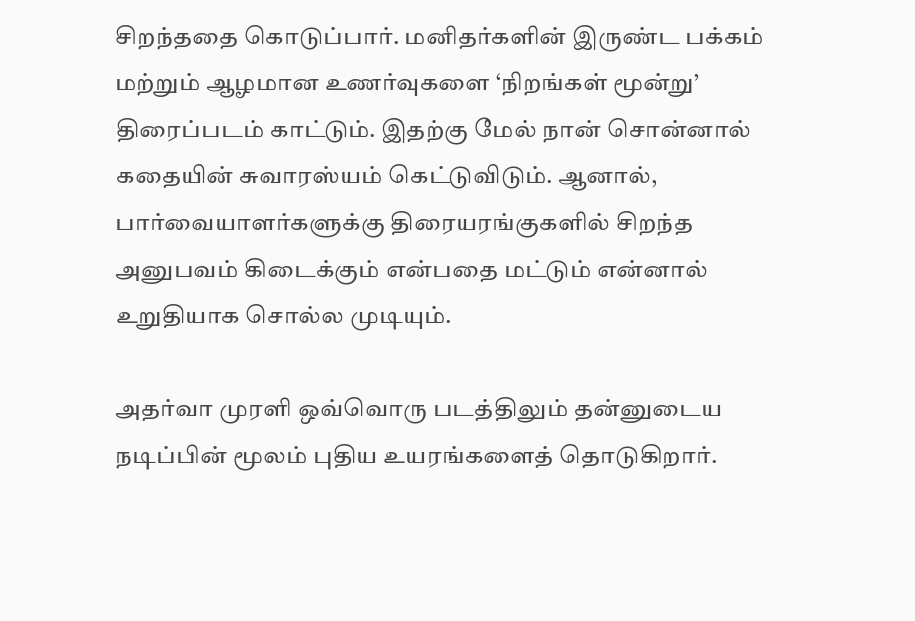சிறந்ததை கொடுப்பார். மனிதர்களின் இருண்ட பக்கம் மற்றும் ஆழமான உணர்வுகளை ‘நிறங்கள் மூன்று’ திரைப்படம் காட்டும். இதற்கு மேல் நான் சொன்னால் கதையின் சுவாரஸ்யம் கெட்டுவிடும். ஆனால், பார்வையாளர்களுக்கு திரையரங்குகளில் சிறந்த அனுபவம் கிடைக்கும் என்பதை மட்டும் என்னால் உறுதியாக சொல்ல முடியும்.

அதர்வா முரளி ஒவ்வொரு படத்திலும் தன்னுடைய நடிப்பின் மூலம் புதிய உயரங்களைத் தொடுகிறார்.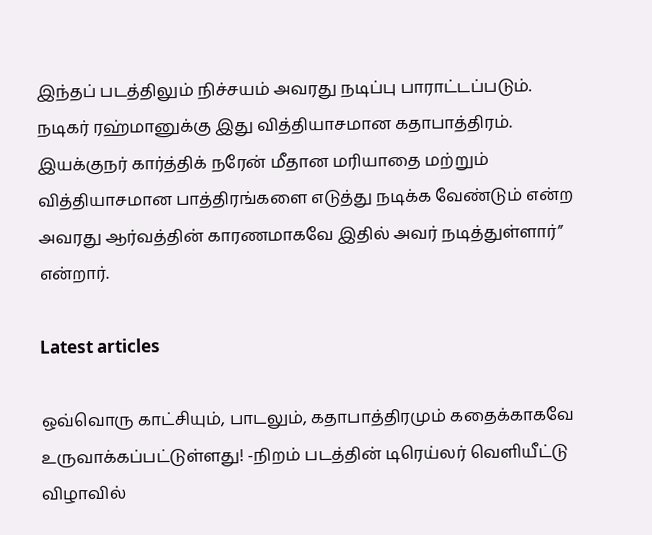இந்தப் படத்திலும் நிச்சயம் அவரது நடிப்பு பாராட்டப்படும். நடிகர் ரஹ்மானுக்கு இது வித்தியாசமான கதாபாத்திரம். இயக்குநர் கார்த்திக் நரேன் மீதான மரியாதை மற்றும் வித்தியாசமான பாத்திரங்களை எடுத்து நடிக்க வேண்டும் என்ற அவரது ஆர்வத்தின் காரணமாகவே இதில் அவர் நடித்துள்ளார்” என்றார்.

Latest articles

ஒவ்வொரு காட்சியும், பாடலும், கதாபாத்திரமும் கதைக்காகவே உருவாக்கப்பட்டுள்ளது! -நிறம் படத்தின் டிரெய்லர் வெளியீட்டு விழாவில்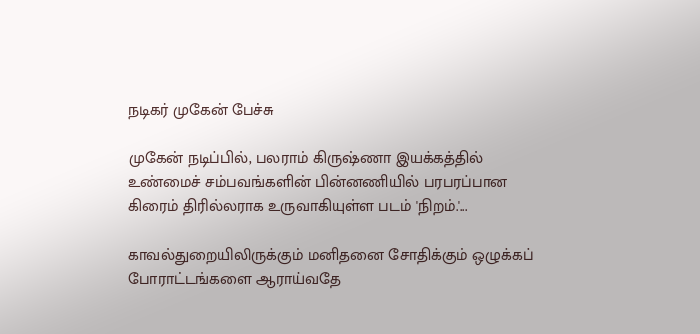நடிகர் முகேன் பேச்சு

முகேன் நடிப்பில், பலராம் கிருஷ்ணா இயக்கத்தில் உண்மைச் சம்பவங்களின் பின்னணியில் பரபரப்பான கிரைம் திரில்லராக உருவாகியுள்ள படம் 'நிறம்.'...

காவல்துறையிலிருக்கும் மனிதனை சோதிக்கும் ஒழுக்கப் போராட்டங்களை ஆராய்வதே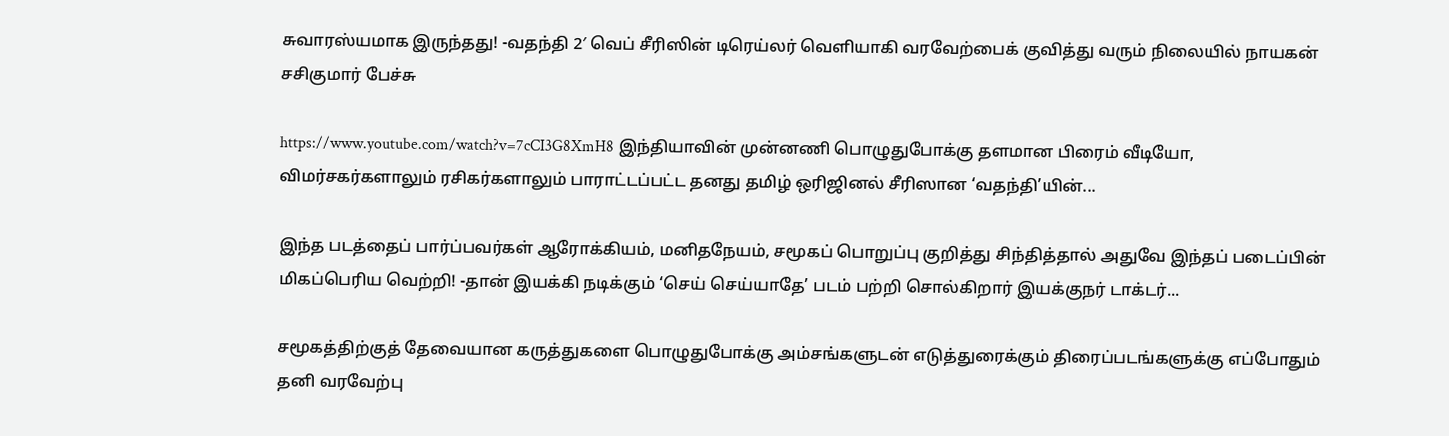சுவாரஸ்யமாக இருந்தது! -வதந்தி 2′ வெப் சீரிஸின் டிரெய்லர் வெளியாகி வரவேற்பைக் குவித்து வரும் நிலையில் நாயகன் சசிகுமார் பேச்சு

https://www.youtube.com/watch?v=7cCI3G8XmH8 இந்தியாவின் முன்னணி பொழுதுபோக்கு தளமான பிரைம் வீடியோ, விமர்சகர்களாலும் ரசிகர்களாலும் பாராட்டப்பட்ட தனது தமிழ் ஒரிஜினல் சீரிஸான ‘வதந்தி’யின்...

இந்த படத்தைப் பார்ப்பவர்கள் ஆரோக்கியம், மனிதநேயம், சமூகப் பொறுப்பு குறித்து சிந்தித்தால் அதுவே இந்தப் படைப்பின் மிகப்பெரிய வெற்றி! -தான் இயக்கி நடிக்கும் ‘செய் செய்யாதே’ படம் பற்றி சொல்கிறார் இயக்குநர் டாக்டர்...

சமூகத்திற்குத் தேவையான கருத்துகளை பொழுதுபோக்கு அம்சங்களுடன் எடுத்துரைக்கும் திரைப்படங்களுக்கு எப்போதும் தனி வரவேற்பு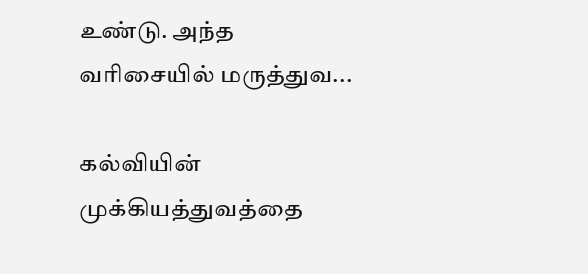உண்டு. அந்த வரிசையில் மருத்துவ...

கல்வியின் முக்கியத்துவத்தை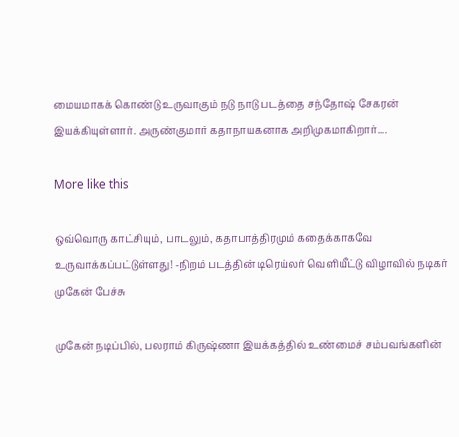மையமாகக் கொண்டு உருவாகும் நடு நாடு படத்தை சந்தோஷ் சேகரன் இயக்கியுள்ளார். அருண்குமார் கதாநாயகனாக அறிமுகமாகிறார்....

More like this

ஒவ்வொரு காட்சியும், பாடலும், கதாபாத்திரமும் கதைக்காகவே உருவாக்கப்பட்டுள்ளது! -நிறம் படத்தின் டிரெய்லர் வெளியீட்டு விழாவில் நடிகர் முகேன் பேச்சு

முகேன் நடிப்பில், பலராம் கிருஷ்ணா இயக்கத்தில் உண்மைச் சம்பவங்களின்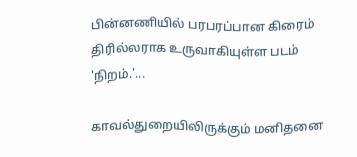பின்னணியில் பரபரப்பான கிரைம் திரில்லராக உருவாகியுள்ள படம் 'நிறம்.'...

காவல்துறையிலிருக்கும் மனிதனை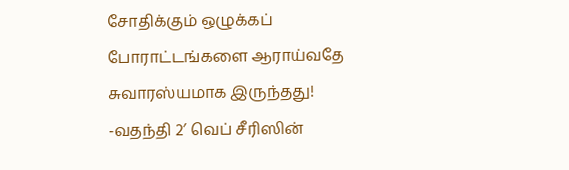சோதிக்கும் ஒழுக்கப் போராட்டங்களை ஆராய்வதே சுவாரஸ்யமாக இருந்தது! -வதந்தி 2′ வெப் சீரிஸின்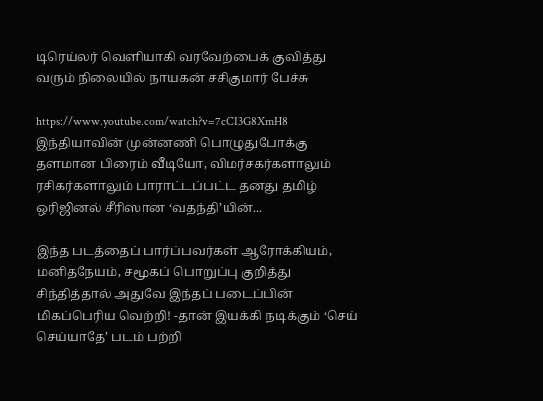டிரெய்லர் வெளியாகி வரவேற்பைக் குவித்து வரும் நிலையில் நாயகன் சசிகுமார் பேச்சு

https://www.youtube.com/watch?v=7cCI3G8XmH8 இந்தியாவின் முன்னணி பொழுதுபோக்கு தளமான பிரைம் வீடியோ, விமர்சகர்களாலும் ரசிகர்களாலும் பாராட்டப்பட்ட தனது தமிழ் ஒரிஜினல் சீரிஸான ‘வதந்தி’யின்...

இந்த படத்தைப் பார்ப்பவர்கள் ஆரோக்கியம், மனிதநேயம், சமூகப் பொறுப்பு குறித்து சிந்தித்தால் அதுவே இந்தப் படைப்பின் மிகப்பெரிய வெற்றி! -தான் இயக்கி நடிக்கும் ‘செய் செய்யாதே’ படம் பற்றி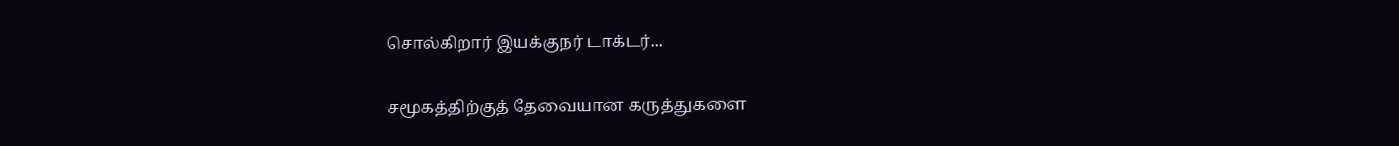சொல்கிறார் இயக்குநர் டாக்டர்...

சமூகத்திற்குத் தேவையான கருத்துகளை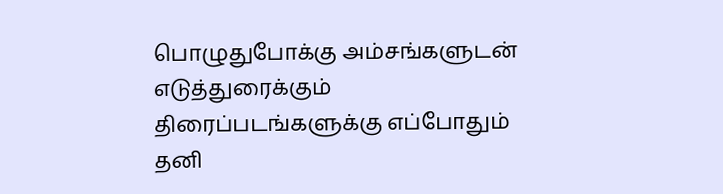பொழுதுபோக்கு அம்சங்களுடன் எடுத்துரைக்கும் திரைப்படங்களுக்கு எப்போதும் தனி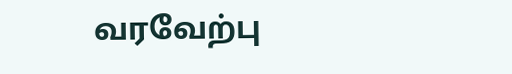வரவேற்பு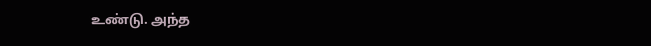உண்டு. அந்த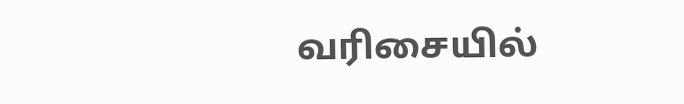வரிசையில்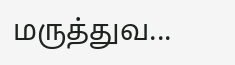மருத்துவ...